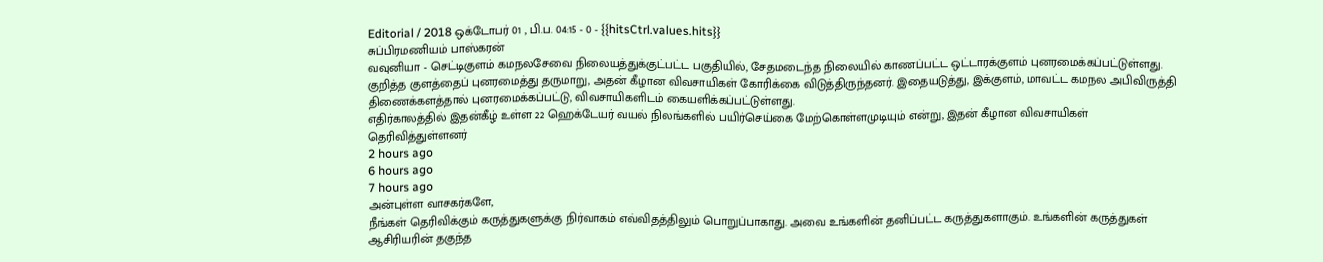Editorial / 2018 ஒக்டோபர் 01 , பி.ப. 04:15 - 0 - {{hitsCtrl.values.hits}}
சுப்பிரமணியம் பாஸ்கரன்
வவுனியா - செட்டிகுளம் கமநலசேவை நிலையத்துக்குட்பட்ட பகுதியில், சேதமடைந்த நிலையில் காணப்பட்ட ஒட்டாரக்குளம் புனரமைக்கப்பட்டுள்ளது.
குறித்த குளத்தைப் புனரமைத்து தருமாறு, அதன் கீழான விவசாயிகள் கோரிக்கை விடுத்திருந்தனர். இதையடுத்து, இக்குளம், மாவட்ட கமநல அபிவிருத்தி திணைக்களத்தால் புனரமைக்கப்பட்டு, விவசாயிகளிடம் கையளிக்கப்பட்டுள்ளது.
எதிர்காலத்தில் இதன்கீழ் உள்ள 22 ஹெக்டேயர் வயல் நிலங்களில் பயிர்செய்கை மேற்கொள்ளமுடியும் என்று, இதன் கீழான விவசாயிகள் தெரிவித்துள்ளனர்
2 hours ago
6 hours ago
7 hours ago
அன்புள்ள வாசகர்களே,
நீங்கள் தெரிவிக்கும் கருத்துகளுக்கு நிர்வாகம் எவ்விதத்திலும் பொறுப்பாகாது. அவை உங்களின் தனிப்பட்ட கருத்துகளாகும். உங்களின் கருத்துகள் ஆசிரியரின் தகுந்த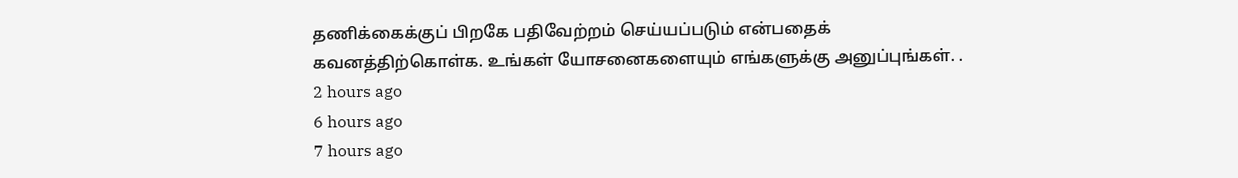தணிக்கைக்குப் பிறகே பதிவேற்றம் செய்யப்படும் என்பதைக் கவனத்திற்கொள்க. உங்கள் யோசனைகளையும் எங்களுக்கு அனுப்புங்கள். .
2 hours ago
6 hours ago
7 hours ago